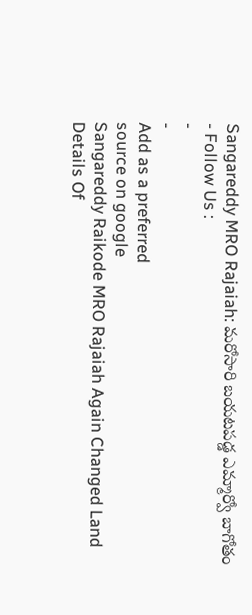Sangareddy MRO Rajaiah: మరోసారి బయటపడ్డ ఎమ్మార్వో బాగోతం
- Follow Us :
-
-
Add as a preferred
source on google
Sangareddy Raikode MRO Rajaiah Again Changed Land Details Of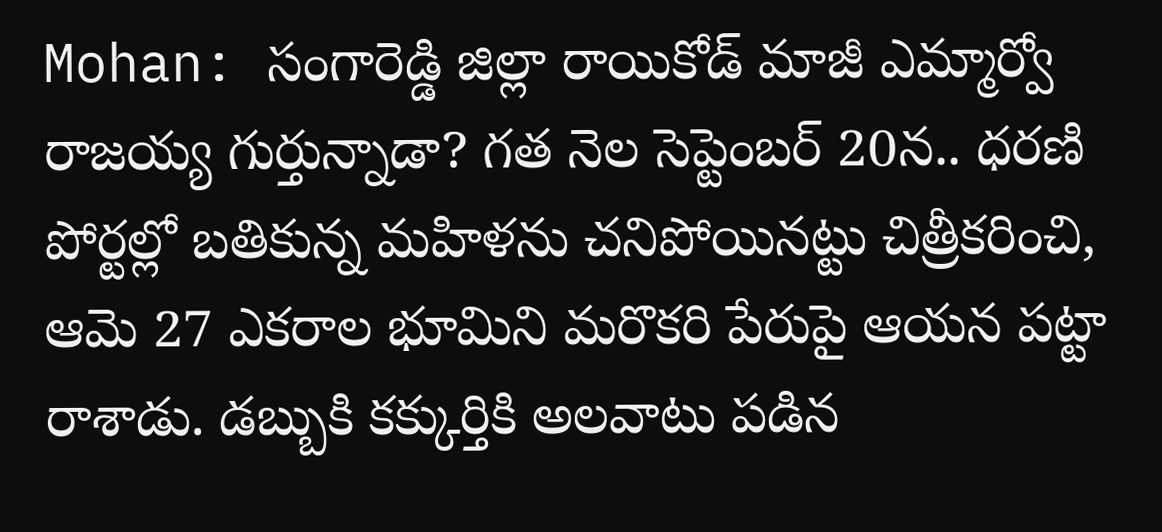Mohan: సంగారెడ్డి జిల్లా రాయికోడ్ మాజీ ఎమ్మార్వో రాజయ్య గుర్తున్నాడా? గత నెల సెప్టెంబర్ 20న.. ధరణి పోర్టల్లో బతికున్న మహిళను చనిపోయినట్టు చిత్రీకరించి, ఆమె 27 ఎకరాల భూమిని మరొకరి పేరుపై ఆయన పట్టా రాశాడు. డబ్బుకి కక్కుర్తికి అలవాటు పడిన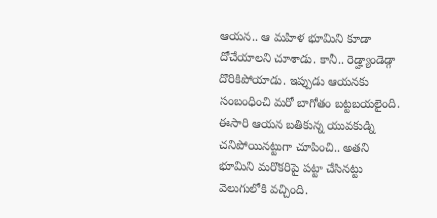ఆయన.. ఆ మహిళ భూమిని కూడా దోచేయాలని చూశాడు. కానీ.. రెడ్హ్యాండెడ్గా దొరికిపోయాడు. ఇప్పుడు ఆయనకు సంబంధించి మరో బాగోతం బట్టబయలైంది. ఈసారి ఆయన బతికున్న యువకుడ్ని చనిపోయినట్టుగా చూపించి.. అతని భూమిని మరొకరిపై పట్టా చేసినట్టు వెలుగులోకి వచ్చింది.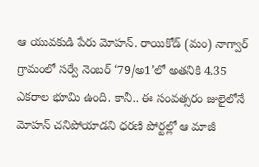ఆ యువకుడి పేరు మోహన్. రాయికోడ్ (మం) నాగ్వార్ గ్రామంలో సర్వే నెంబర్ ‘79/అ1’లో అతనికి 4.35 ఎకరాల భూమి ఉంది. కానీ.. ఈ సంవత్సరం జులైలోనే మోహన్ చనిపోయాడని ధరణి పోర్టల్లో ఆ మాజీ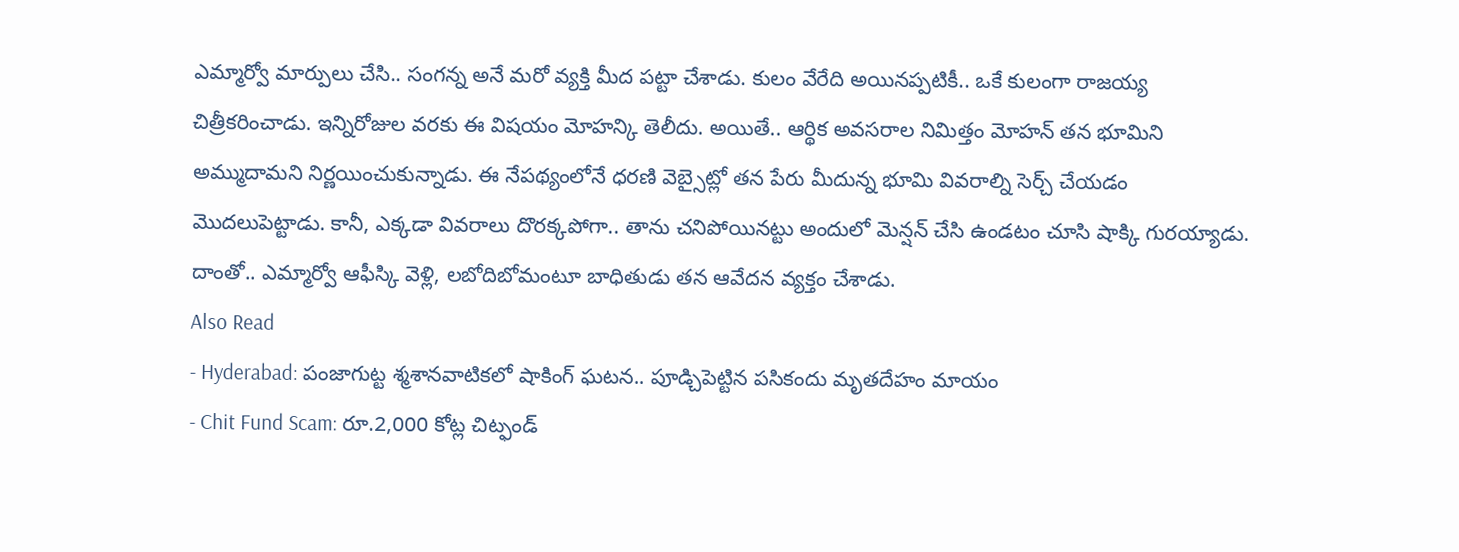ఎమ్మార్వో మార్పులు చేసి.. సంగన్న అనే మరో వ్యక్తి మీద పట్టా చేశాడు. కులం వేరేది అయినప్పటికీ.. ఒకే కులంగా రాజయ్య చిత్రీకరించాడు. ఇన్నిరోజుల వరకు ఈ విషయం మోహన్కి తెలీదు. అయితే.. ఆర్థిక అవసరాల నిమిత్తం మోహన్ తన భూమిని అమ్ముదామని నిర్ణయించుకున్నాడు. ఈ నేపథ్యంలోనే ధరణి వెబ్సైట్లో తన పేరు మీదున్న భూమి వివరాల్ని సెర్చ్ చేయడం మొదలుపెట్టాడు. కానీ, ఎక్కడా వివరాలు దొరక్కపోగా.. తాను చనిపోయినట్టు అందులో మెన్షన్ చేసి ఉండటం చూసి షాక్కి గురయ్యాడు. దాంతో.. ఎమ్మార్వో ఆఫీస్కి వెళ్లి, లబోదిబోమంటూ బాధితుడు తన ఆవేదన వ్యక్తం చేశాడు.
Also Read
- Hyderabad: పంజాగుట్ట శ్మశానవాటికలో షాకింగ్ ఘటన.. పూడ్చిపెట్టిన పసికందు మృతదేహం మాయం
- Chit Fund Scam: రూ.2,000 కోట్ల చిట్ఫండ్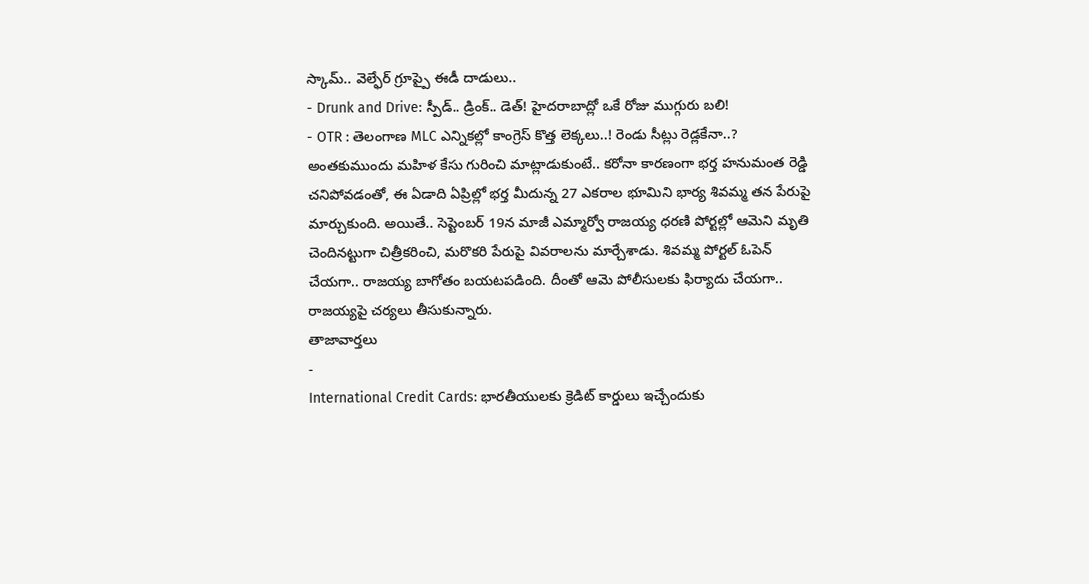స్కామ్.. వెల్ఫేర్ గ్రూప్పై ఈడీ దాడులు..
- Drunk and Drive: స్పీడ్.. డ్రింక్.. డెత్! హైదరాబాద్లో ఒకే రోజు ముగ్గురు బలి!
- OTR : తెలంగాణ MLC ఎన్నికల్లో కాంగ్రెస్ కొత్త లెక్కలు..! రెండు సీట్లు రెడ్లకేనా..?
అంతకుముందు మహిళ కేసు గురించి మాట్లాడుకుంటే.. కరోనా కారణంగా భర్త హనుమంత రెడ్డి చనిపోవడంతో, ఈ ఏడాది ఏప్రిల్లో భర్త మీదున్న 27 ఎకరాల భూమిని భార్య శివమ్మ తన పేరుపై మార్చుకుంది. అయితే.. సెప్టెంబర్ 19న మాజీ ఎమ్మార్వో రాజయ్య ధరణి పోర్టల్లో ఆమెని మృతి చెందినట్టుగా చిత్రీకరించి, మరొకరి పేరుపై వివరాలను మార్చేశాడు. శివమ్మ పోర్టల్ ఓపెన్ చేయగా.. రాజయ్య బాగోతం బయటపడింది. దీంతో ఆమె పోలీసులకు ఫిర్యాదు చేయగా.. రాజయ్యపై చర్యలు తీసుకున్నారు.
తాజావార్తలు
-
International Credit Cards: భారతీయులకు క్రెడిట్ కార్డులు ఇచ్చేందుకు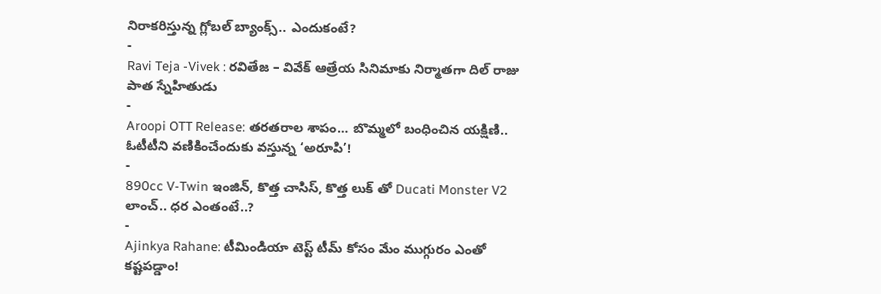నిరాకరిస్తున్న గ్లోబల్ బ్యాంక్స్.. ఎందుకంటే?
-
Ravi Teja -Vivek : రవితేజ – వివేక్ ఆత్రేయ సినిమాకు నిర్మాతగా దిల్ రాజు పాత స్నేహితుడు
-
Aroopi OTT Release: తరతరాల శాపం… బొమ్మలో బంధించిన యక్షిణి.. ఓటీటీని వణికించేందుకు వస్తున్న ‘అరూపి’!
-
890cc V-Twin ఇంజిన్, కొత్త చాసిస్, కొత్త లుక్ తో Ducati Monster V2 లాంచ్.. ధర ఎంతంటే..?
-
Ajinkya Rahane: టీమిండియా టెస్ట్ టీమ్ కోసం మేం ముగ్గురం ఎంతో కష్టపడ్డాం!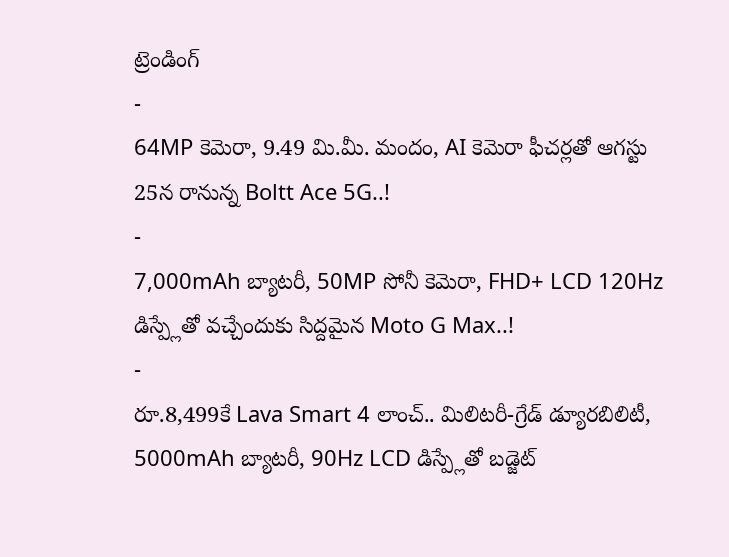ట్రెండింగ్
-
64MP కెమెరా, 9.49 మి.మీ. మందం, AI కెమెరా ఫీచర్లతో ఆగస్టు 25న రానున్న Boltt Ace 5G..!
-
7,000mAh బ్యాటరీ, 50MP సోనీ కెమెరా, FHD+ LCD 120Hz డిస్ప్లేతో వచ్చేందుకు సిద్దమైన Moto G Max..!
-
రూ.8,499కే Lava Smart 4 లాంచ్.. మిలిటరీ-గ్రేడ్ డ్యూరబిలిటీ, 5000mAh బ్యాటరీ, 90Hz LCD డిస్ప్లేతో బడ్జెట్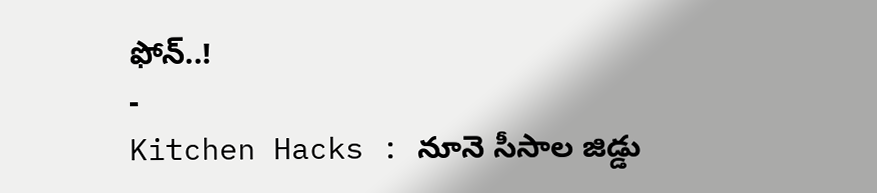ఫోన్..!
-
Kitchen Hacks : నూనె సీసాల జిడ్డు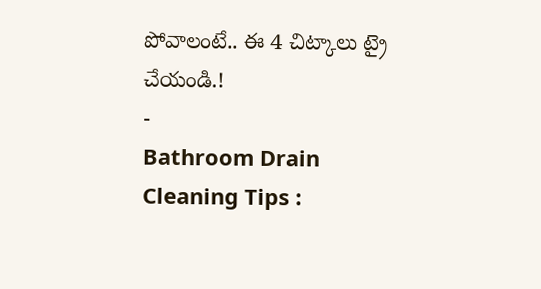పోవాలంటే.. ఈ 4 చిట్కాలు ట్రై చేయండి.!
-
Bathroom Drain Cleaning Tips :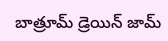బాత్రూమ్ డ్రెయిన్ జామ్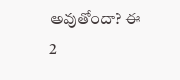అవుతోందా? ఈ 2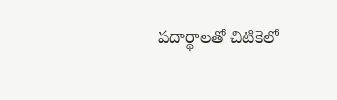పదార్థాలతో చిటికెలో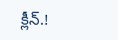క్లీన్.!